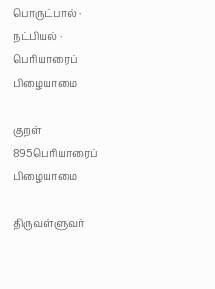பொருட்பால் · நட்பியல் · பெரியாரைப் பிழையாமை

குறள் 895பெரியாரைப் பிழையாமை

திருவள்ளுவர்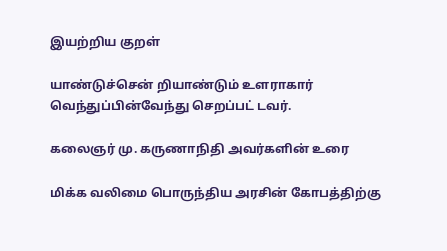இயற்றிய குறள்

யாண்டுச்சென் றியாண்டும் உளராகார் வெந்துப்பின்வேந்து செறப்பட் டவர்.

கலைஞர் மு. கருணாநிதி அவர்களின் உரை

மிக்க வலிமை பொருந்திய அரசின் கோபத்திற்கு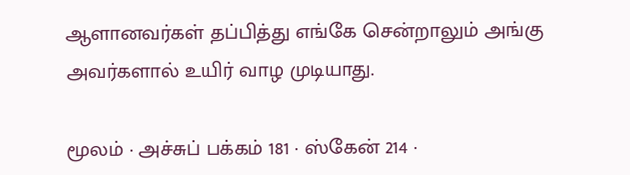ஆளானவர்கள் தப்பித்து எங்கே சென்றாலும் அங்கு அவர்களால் உயிர் வாழ முடியாது.

மூலம் · அச்சுப் பக்கம் 181 · ஸ்கேன் 214 ·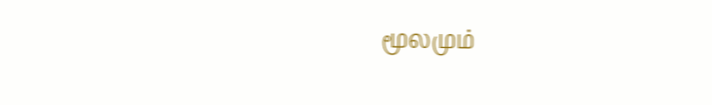மூலமும்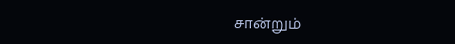சான்றும்